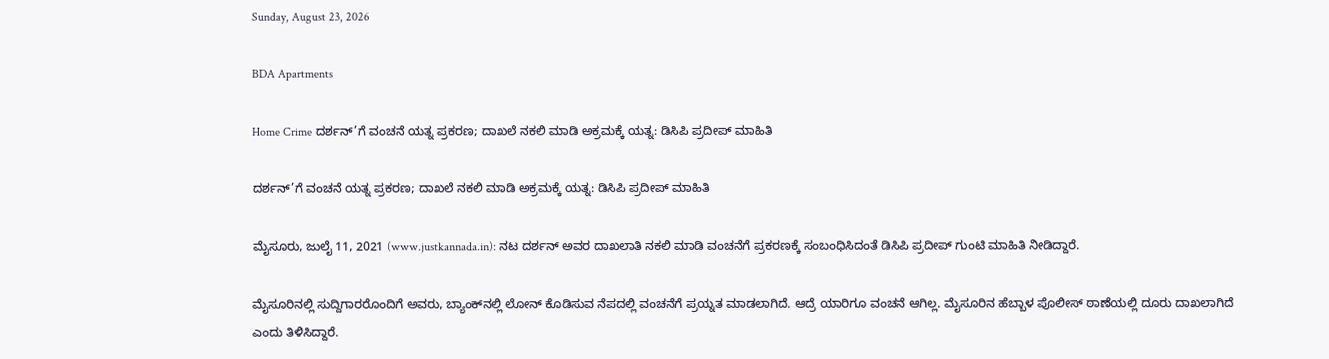Sunday, August 23, 2026

BDA Apartments

Home Crime ದರ್ಶನ್’ಗೆ ವಂಚನೆ ಯತ್ನ ಪ್ರಕರಣ; ದಾಖಲೆ ನಕಲಿ ಮಾಡಿ ಅಕ್ರಮಕ್ಕೆ ಯತ್ನ: ಡಿಸಿಪಿ ಪ್ರದೀಪ್ ಮಾಹಿತಿ

ದರ್ಶನ್’ಗೆ ವಂಚನೆ ಯತ್ನ ಪ್ರಕರಣ; ದಾಖಲೆ ನಕಲಿ ಮಾಡಿ ಅಕ್ರಮಕ್ಕೆ ಯತ್ನ: ಡಿಸಿಪಿ ಪ್ರದೀಪ್ ಮಾಹಿತಿ

ಮೈಸೂರು, ಜುಲೈ 11, 2021 (www.justkannada.in): ನಟ ದರ್ಶನ್ ಅವರ ದಾಖಲಾತಿ ನಕಲಿ ಮಾಡಿ ವಂಚನೆಗೆ ಪ್ರಕರಣಕ್ಕೆ ಸಂಬಂಧಿಸಿದಂತೆ ಡಿಸಿಪಿ ಪ್ರದೀಪ್ ಗುಂಟಿ ಮಾಹಿತಿ ನೀಡಿದ್ದಾರೆ.

ಮೈಸೂರಿನಲ್ಲಿ ಸುದ್ದಿಗಾರರೊಂದಿಗೆ ಅವರು, ಬ್ಯಾಂಕ್‌ನಲ್ಲಿ ಲೋನ್ ಕೊಡಿಸುವ ನೆಪದಲ್ಲಿ ವಂಚನೆಗೆ ಪ್ರಯ್ನತ ಮಾಡಲಾಗಿದೆ. ಆದ್ರೆ ಯಾರಿಗೂ ವಂಚನೆ ಆಗಿಲ್ಲ. ಮೈಸೂರಿನ ಹೆಬ್ಬಾಳ ಪೊಲೀಸ್ ಠಾಣೆಯಲ್ಲಿ ದೂರು ದಾಖಲಾಗಿದೆ ಎಂದು ತಿಳಿಸಿದ್ದಾರೆ.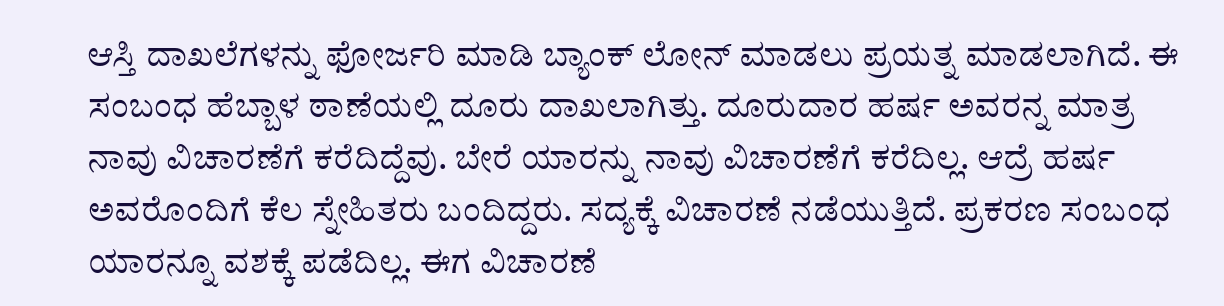ಆಸ್ತಿ ದಾಖಲೆಗಳನ್ನು ಫೋರ್ಜರಿ ಮಾಡಿ ಬ್ಯಾಂಕ್ ಲೋನ್ ಮಾಡಲು ಪ್ರಯತ್ನ ಮಾಡಲಾಗಿದೆ‌. ಈ ಸಂಬಂಧ ಹೆಬ್ಬಾಳ ಠಾಣೆಯಲ್ಲಿ ದೂರು ದಾಖಲಾಗಿತ್ತು. ದೂರುದಾರ ಹರ್ಷ ಅವರನ್ನ ಮಾತ್ರ ನಾವು ವಿಚಾರಣೆಗೆ ಕರೆದಿದ್ದೆವು. ಬೇರೆ ಯಾರನ್ನು ನಾವು ವಿಚಾರಣೆಗೆ ಕರೆದಿಲ್ಲ. ಆದ್ರೆ ಹರ್ಷ ಅವರೊಂದಿಗೆ ಕೆಲ ಸ್ನೇಹಿತರು ಬಂದಿದ್ದರು. ಸದ್ಯಕ್ಕೆ ವಿಚಾರಣೆ ನಡೆಯುತ್ತಿದೆ. ಪ್ರಕರಣ ಸಂಬಂಧ ಯಾರನ್ನೂ ವಶಕ್ಕೆ ಪಡೆದಿಲ್ಲ. ಈಗ ವಿಚಾರಣೆ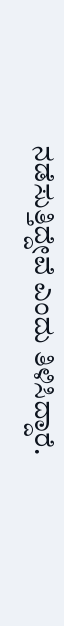ನಡೆಸುತ್ತಿದ್ದೇವೆ ಎಂದು ತಿಳಿಸಿದ್ದಾರೆ.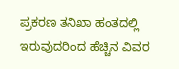ಪ್ರಕರಣ ತನಿಖಾ ಹಂತದಲ್ಲಿ ಇರುವುದರಿಂದ ಹೆಚ್ಚಿನ ವಿವರ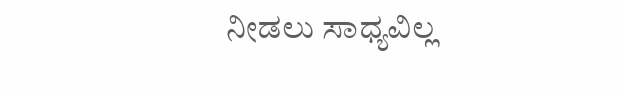ನೀಡಲು ಸಾಧ್ಯವಿಲ್ಲ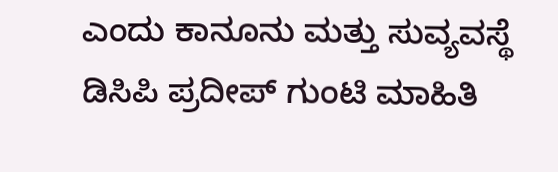ಎಂದು ಕಾನೂನು ಮತ್ತು ಸುವ್ಯವಸ್ಥೆ ಡಿಸಿಪಿ ಪ್ರದೀಪ್ ಗುಂಟಿ ಮಾಹಿತಿ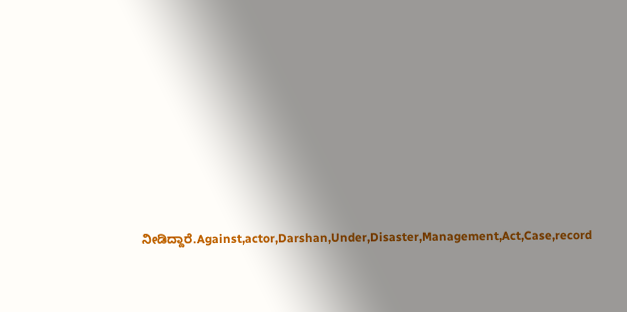ನೀಡಿದ್ದಾರೆ.Against,actor,Darshan,Under,Disaster,Management,Act,Case,record